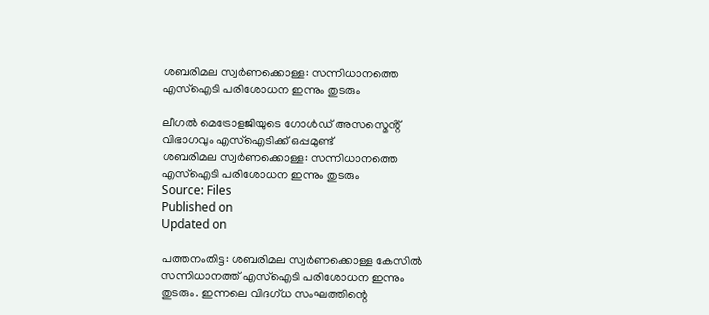ശബരിമല സ്വർണക്കൊള്ള: സന്നിധാനത്തെ എസ്ഐടി പരിശോധന ഇന്നും തുടരും

ലീഗൽ മെട്രോളജിയുടെ ഗോൾഡ് അസസ്മെൻ്റ് വിഭാഗവും എസ്ഐടിക്ക് ഒപ്പമുണ്ട്
ശബരിമല സ്വർണക്കൊള്ള: സന്നിധാനത്തെ എസ്ഐടി പരിശോധന ഇന്നും തുടരും
Source: Files
Published on
Updated on

പത്തനംതിട്ട: ശബരിമല സ്വർണക്കൊള്ള കേസിൽ സന്നിധാനത്ത് എസ്ഐടി പരിശോധന ഇന്നും തുടരും. ഇന്നലെ വിദഗ്ധ സംഘത്തിന്റെ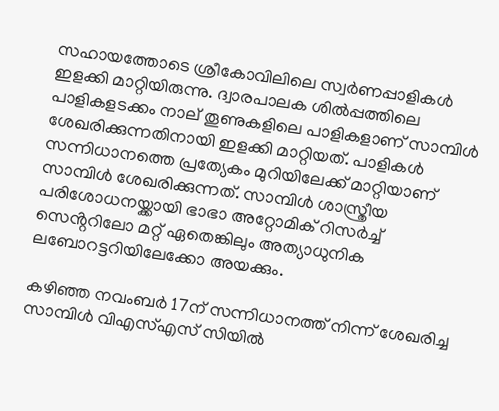സഹായത്തോടെ ശ്രീകോവിലിലെ സ്വർണപ്പാളികൾ ഇളക്കി മാറ്റിയിരുന്നു. ദ്വാരപാലക ശിൽപ്പത്തിലെ പാളികളടക്കം നാല് തൂണുകളിലെ പാളികളാണ് സാമ്പിൾ ശേഖരിക്കുന്നതിനായി ഇളക്കി മാറ്റിയത്. പാളികൾ സന്നിധാനത്തെ പ്രത്യേകം മുറിയിലേക്ക് മാറ്റിയാണ് സാമ്പിൾ ശേഖരിക്കുന്നത്. സാമ്പിൾ ശാസ്ത്രീയ പരിശോധനയ്ക്കായി ഭാഭാ അറ്റോമിക് റിസർച്ച് സെൻ്ററിലോ മറ്റ് ഏതെങ്കിലും അത്യാധുനിക ലബോറട്ടറിയിലേക്കോ അയക്കും.

കഴിഞ്ഞ നവംബർ 17ന് സന്നിധാനത്ത് നിന്ന് ശേഖരിച്ച സാമ്പിൾ വിഎസ്എസ് സിയിൽ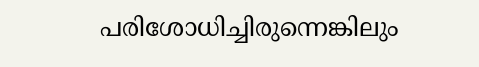പരിശോധിച്ചിരുന്നെങ്കിലും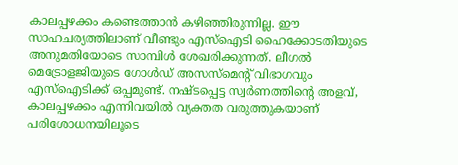കാലപ്പഴക്കം കണ്ടെത്താൻ കഴിഞ്ഞിരുന്നില്ല. ഈ സാഹചര്യത്തിലാണ് വീണ്ടും എസ്ഐടി ഹൈക്കോടതിയുടെ അനുമതിയോടെ സാമ്പിൾ ശേഖരിക്കുന്നത്. ലീഗൽ മെട്രോളജിയുടെ ഗോൾഡ് അസസ്മെൻ്റ് വിഭാഗവും എസ്ഐടിക്ക് ഒപ്പമുണ്ട്. നഷ്ടപ്പെട്ട സ്വർണത്തിൻ്റെ അളവ്, കാലപ്പഴക്കം എന്നിവയിൽ വ്യക്തത വരുത്തുകയാണ് പരിശോധനയിലൂടെ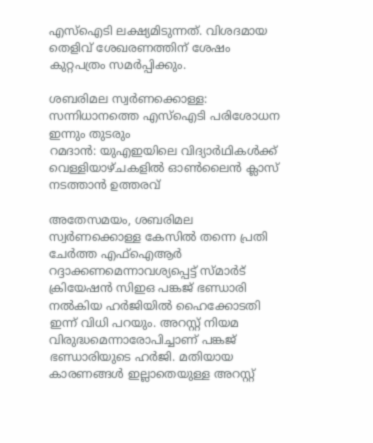എസ്ഐടി ലക്ഷ്യമിടുന്നത്. വിശദമായ തെളിവ് ശേഖരണത്തിന് ശേഷം കുറ്റപത്രം സമർപ്പിക്കും.

ശബരിമല സ്വർണക്കൊള്ള: സന്നിധാനത്തെ എസ്ഐടി പരിശോധന ഇന്നും തുടരും
റമദാൻ: യുഎഇയിലെ വിദ്യാർഥികൾക്ക് വെള്ളിയാഴ്ചകളിൽ ഓൺലൈൻ ക്ലാസ് നടത്താൻ ഉത്തരവ്

അതേസമയം, ശബരിമല സ്വര്‍ണക്കൊള്ള കേസിൽ തന്നെ പ്രതി ചേർത്ത എഫ്ഐആർ റദ്ദാക്കണമെന്നാവശ്യപ്പെട്ട് സ്മാർട് ക്രിയേഷൻ സിഇഒ പങ്കജ് ഭണ്ഡാരി നൽകിയ ഹ‍‍ർജിയിൽ ഹൈക്കോടതി ഇന്ന് വിധി പറയും. അറസ്റ്റ് നിയമ വിരുദ്ധമെന്നാരോപിച്ചാണ് പങ്കജ് ഭണ്ഡാരിയുടെ ഹർജി. മതിയായ കാരണങ്ങള്‍ ഇല്ലാതെയുള്ള അറസ്റ്റ്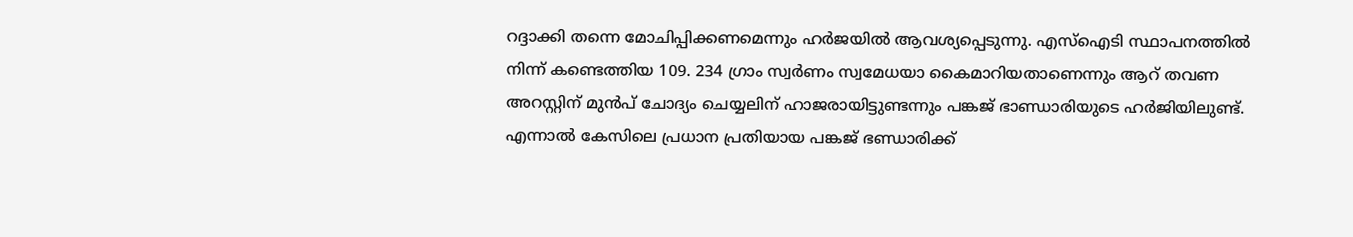റദ്ദാക്കി തന്നെ മോചിപ്പിക്കണമെന്നും ഹ‍ർജയിൽ ആവശ്യപ്പെടുന്നു. എസ്ഐടി സ്ഥാപനത്തിൽ നിന്ന് കണ്ടെത്തിയ 109. 234 ഗ്രാം സ്വർണം സ്വമേധയാ കൈമാറിയതാണെന്നും ആറ് തവണ അറസ്റ്റിന് മുൻപ് ചോദ്യം ചെയ്യലിന് ഹാജരായിട്ടുണ്ടന്നും പങ്കജ് ഭാണ്ഡാരിയുടെ ഹ‍ർജിയിലുണ്ട്. എന്നാൽ കേസിലെ പ്രധാന പ്രതിയായ പങ്കജ് ഭണ്ഡാരിക്ക്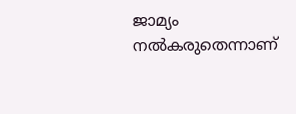ജാമ്യം നൽകരുതെന്നാണ്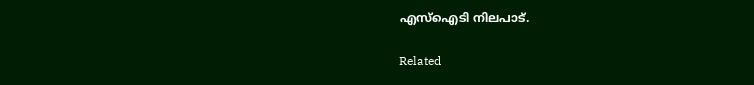എസ്ഐടി നിലപാട്.

Related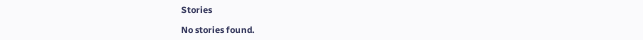Stories

No stories found.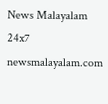News Malayalam 24x7
newsmalayalam.com